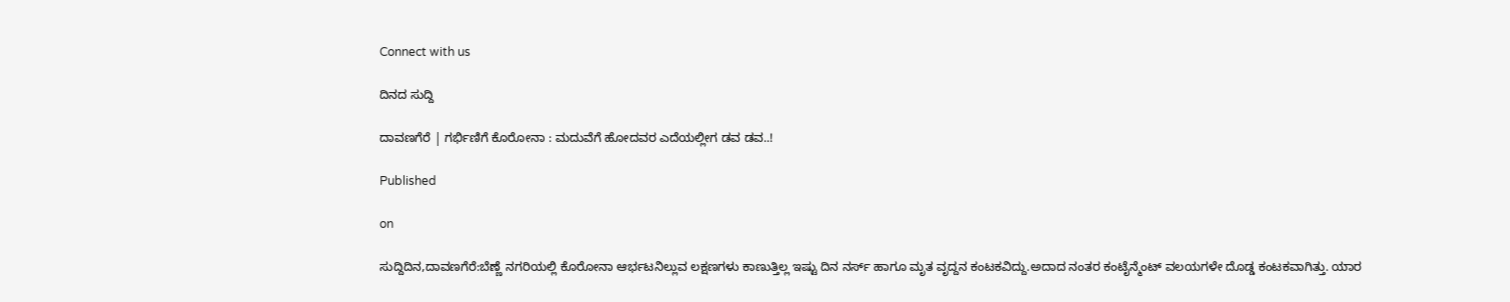Connect with us

ದಿನದ ಸುದ್ದಿ

ದಾವಣಗೆರೆ | ಗರ್ಭಿಣಿಗೆ ಕೊರೋನಾ : ಮದುವೆಗೆ ಹೋದವರ ಎದೆಯಲ್ಲೀಗ ಡವ ಡವ..!

Published

on

ಸುದ್ದಿದಿನ,ದಾವಣಗೆರೆ:ಬೆಣ್ಣೆ ನಗರಿಯಲ್ಲಿ ಕೊರೋನಾ ಆರ್ಭಟ‌ನಿಲ್ಲುವ ಲಕ್ಷಣಗಳು ಕಾಣುತ್ತಿಲ್ಲ ಇಷ್ಟು ದಿನ ನರ್ಸ್ ಹಾಗೂ ಮೃತ ವೃದ್ದನ ಕಂಟಕವಿದ್ದು.ಅದಾದ ನಂತರ ಕಂಟೈನ್ಮೆಂಟ್ ವಲಯಗಳೇ‌ ದೊಡ್ಡ ಕಂಟಕವಾಗಿತ್ತು. ಯಾರ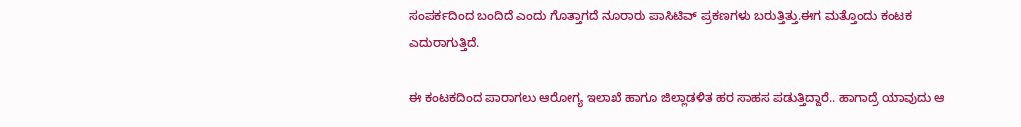ಸಂಪರ್ಕದಿಂದ ‌ಬಂದಿದೆ‌ ಎಂದು ಗೊತ್ತಾಗದೆ ನೂರಾರು ಪಾಸಿಟಿವ್ ‌ಪ್ರಕಣಗಳು ಬರುತ್ತಿತ್ತು.ಈಗ ಮತ್ತೊಂದು‌ ಕಂಟಕ ಎದುರಾಗುತ್ತಿದೆ.

ಈ ಕಂಟಕದಿಂದ‌‌ ಪಾರಾಗಲು ಆರೋಗ್ಯ ಇಲಾಖೆ ಹಾಗೂ ಜಿಲ್ಲಾಡಳಿತ ಹರ ಸಾಹಸ ಪಡುತ್ತಿದ್ದಾರೆ.. ಹಾಗಾದ್ರೆ ಯಾವುದು ಆ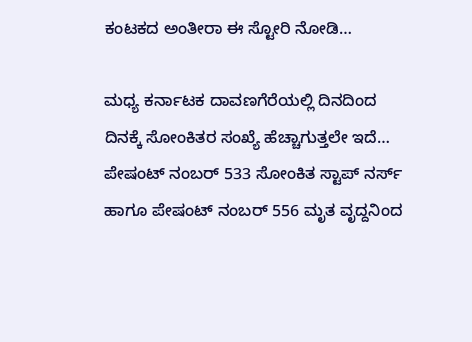ಕಂಟಕದ ಅಂತೀರಾ ಈ ಸ್ಟೋರಿ ನೋಡಿ…

ಮಧ್ಯ ಕರ್ನಾಟಕ ದಾವಣಗೆರೆಯಲ್ಲಿ‌ ದಿನದಿಂದ ದಿನಕ್ಕೆ ಸೋಂಕಿತರ ಸಂಖ್ಯೆ ಹೆಚ್ಚಾಗುತ್ತಲೇ‌ ಇದೆ… ಪೇಷಂಟ್ ನಂಬರ್ 533 ಸೋಂಕಿತ ಸ್ಟಾಪ್ ನರ್ಸ್ ಹಾಗೂ ಪೇಷಂಟ್ ನಂಬರ್ 556 ಮೃತ ವೃದ್ದನಿಂದ‌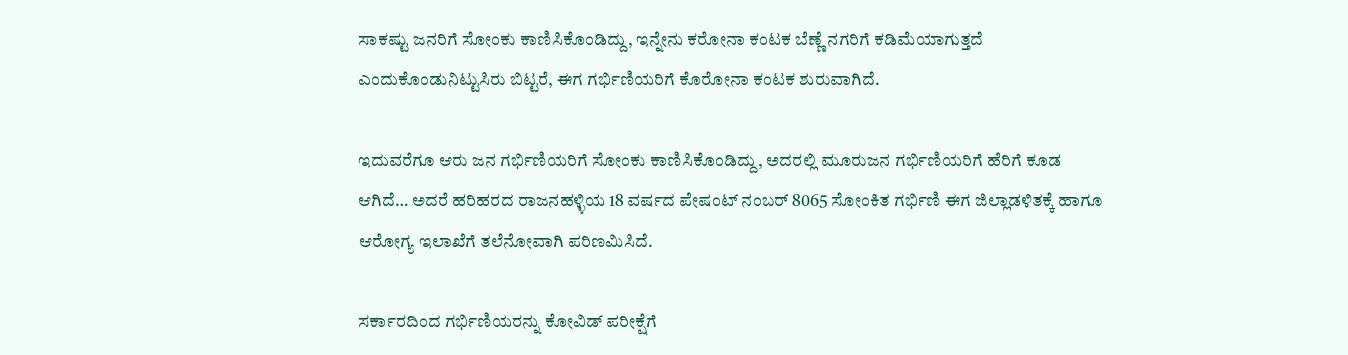ಸಾಕಷ್ಟು ‌ಜನರಿಗೆ‌ ಸೋಂಕು ಕಾಣಿಸಿಕೊಂಡಿದ್ದು, ಇನ್ನೇನು ಕರೋನಾ ಕಂಟಕ ಬೆಣ್ಣೆ ನಗರಿಗೆ ಕಡಿಮೆಯಾಗುತ್ತದೆ ಎಂದುಕೊಂಡು‌ನಿಟ್ಟುಸಿರು ಬಿಟ್ಟರೆ, ಈಗ ಗರ್ಭಿಣಿಯರಿಗೆ ಕೊರೋ‌ನಾ ಕಂಟಕ ಶುರುವಾಗಿದೆ.

ಇದುವರೆಗೂ ಆರು ಜನ ಗರ್ಭಿಣಿಯರಿಗೆ ‌ಸೋಂಕು‌ ಕಾಣಿಸಿಕೊಂಡಿದ್ದು, ಅದರಲ್ಲಿ ಮೂರು‌ಜನ ಗರ್ಭಿಣಿಯರಿಗೆ ಹೆರಿಗೆ ಕೂಡ ಆಗಿದೆ… ಅದರೆ ಹರಿಹರದ ರಾಜನಹಳ್ಳಿಯ 18 ವರ್ಷದ ಪೇಷಂಟ್ ನಂಬರ್ 8065 ಸೋಂಕಿತ ಗರ್ಭಿಣಿ‌ ಈಗ ಜಿಲ್ಲಾಡಳಿತಕ್ಕೆ ‌ಹಾಗೂ ಆರೋಗ್ಯ ಇಲಾಖೆಗೆ ತಲೆನೋವಾಗಿ ಪರಿಣಮಿಸಿದೆ.

ಸರ್ಕಾರದಿಂದ ಗರ್ಭಿಣಿಯರನ್ನು ಕೋವಿಡ್ ಪರೀಕ್ಷೆಗೆ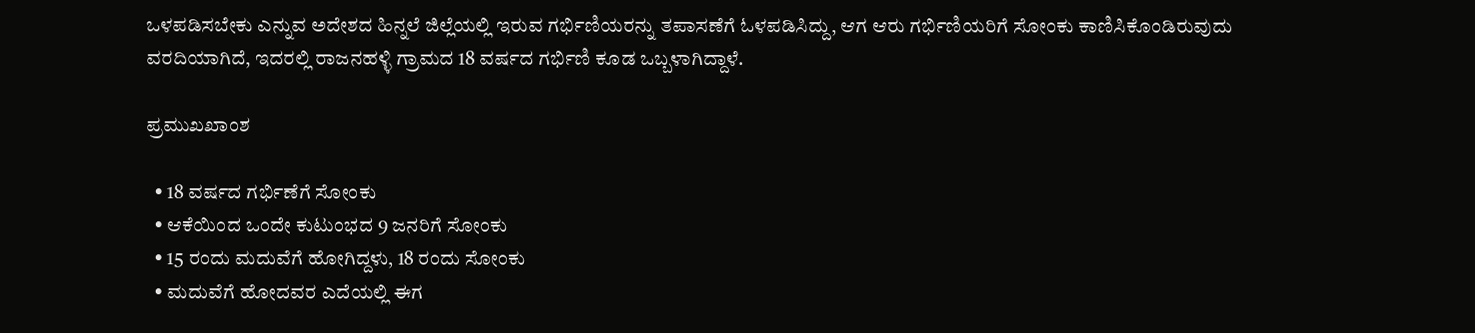ಒಳಪಡಿಸಬೇಕು ಎನ್ನುವ ಅದೇಶದ ಹಿನ್ನಲೆ ಜಿಲ್ಲೆಯಲ್ಲಿ ಇರುವ ಗರ್ಭಿಣಿಯರನ್ನು ತಪಾಸಣೆಗೆ ಓಳಪಡಿಸಿದ್ದು, ಆಗ ಆರು ಗರ್ಭಿಣಿಯರಿಗೆ ಸೋಂಕು ಕಾಣಿಸಿಕೊಂಡಿರುವುದು ವರದಿಯಾಗಿದೆ, ಇದರಲ್ಲಿ ರಾಜನಹಳ್ಳಿ ಗ್ರಾಮದ 18 ವರ್ಷದ ಗರ್ಭಿಣಿ‌ ಕೂಡ ಒಬ್ಬಳಾಗಿದ್ದಾಳೆ.

ಪ್ರಮುಖಖಾಂಶ

  • 18 ವರ್ಷದ ಗರ್ಭಿಣೆಗೆ‌ ಸೋಂಕು
  • ಆಕೆಯಿಂದ‌ ಒಂದೇ ಕುಟುಂಭದ 9 ಜನರಿಗೆ ಸೋಂಕು
  • 15 ರಂದು ಮದುವೆಗೆ ಹೋಗಿದ್ದಳು, 18 ರಂದು ಸೋಂಕು‌
  • ಮದುವೆಗೆ ಹೋದವರ ಎದೆಯಲ್ಲಿ ಈಗ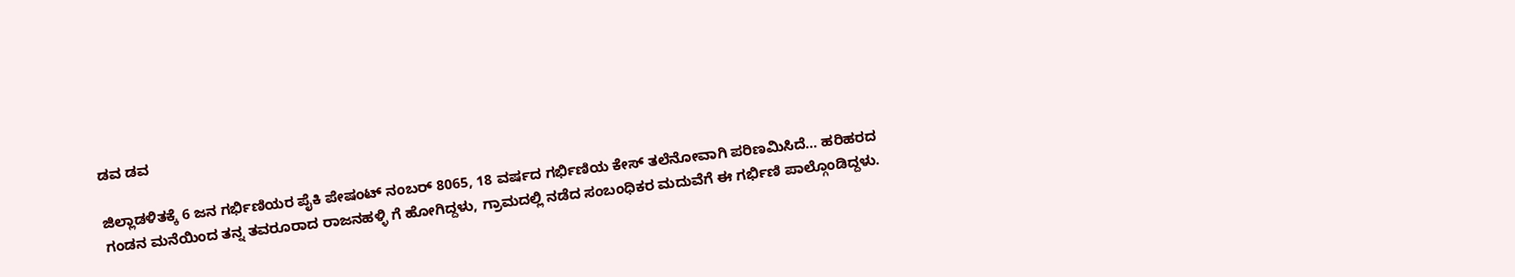ಡವ ಡವ

ಜಿಲ್ಲಾಡಳಿತಕ್ಕೆ 6 ಜನ ಗರ್ಭಿಣಿಯರ ಪೈಕಿ ಪೇಷಂಟ್ ನಂಬರ್ 8065, 18 ವರ್ಷದ ಗರ್ಭಿಣಿಯ ಕೇಸ್ ತಲೆನೋವಾಗಿ ಪರಿಣಮಿಸಿದೆ… ಹರಿಹರದ ಗಂಡನ‌ ಮನೆಯಿಂದ ತನ್ನ ತವರೂರಾದ‌ ರಾಜನಹಳ್ಳಿ ಗೆ ಹೋಗಿದ್ದಳು, ಗ್ರಾಮದಲ್ಲಿ‌ ನಡೆದ ಸಂಬಂಧಿಕರ ಮದುವೆಗೆ ಈ ಗರ್ಭಿಣಿ ಪಾಲ್ಗೊಂಡಿದ್ದಳು.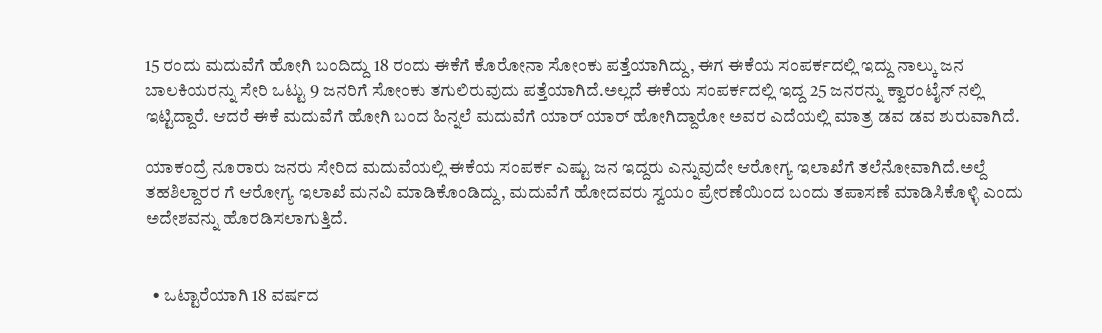15 ರಂದು‌ ಮದುವೆಗೆ ಹೋಗಿ ಬಂದಿದ್ದು 18 ರಂದು ಈಕೆಗೆ ಕೊರೋನಾ‌ ಸೋಂಕು ಪತ್ತೆಯಾಗಿದ್ದು, ಈಗ ಈಕೆಯ ಸಂಪರ್ಕದಲ್ಲಿ ಇದ್ದು ನಾಲ್ಕು ಜನ ಬಾಲಕಿಯರನ್ನು ಸೇರಿ ಒಟ್ಟು 9 ಜನರಿಗೆ ಸೋಂಕು ತಗುಲಿರುವುದು ಪತ್ತೆಯಾಗಿದೆ.ಅಲ್ಲದೆ‌ ಈಕೆಯ ಸಂಪರ್ಕದಲ್ಲಿ ಇದ್ದ 25 ಜನರನ್ನು ಕ್ವಾರಂಟೈನ್ ನಲ್ಲಿ ಇಟ್ಟಿದ್ದಾರೆ. ಆದರೆ ಈಕೆ ಮದುವೆಗೆ ಹೋಗಿ ಬಂದ ಹಿನ್ನಲೆ ಮದುವೆಗೆ ಯಾರ್ ಯಾರ್ ಹೋಗಿದ್ದಾರೋ ಅವರ ಎದೆಯಲ್ಲಿ ಮಾತ್ರ ಡವ ಡವ ಶುರುವಾಗಿದೆ.

ಯಾಕಂದ್ರೆ ನೂರಾರು ಜನರು‌ ಸೇರಿದ ಮದುವೆಯಲ್ಲಿ‌‌ ಈಕೆಯ ಸಂಪರ್ಕ ಎಷ್ಟು ಜನ ಇದ್ದರು ಎನ್ನುವುದೇ ಆರೋಗ್ಯ ಇಲಾಖೆಗೆ ತಲೆನೋವಾಗಿದೆ.ಅಲ್ದೆ‌ ತಹಶಿಲ್ದಾರರ ಗೆ ಆರೋಗ್ಯ ಇಲಾಖೆ ಮನವಿ ಮಾಡಿಕೊಂಡಿದ್ದು, ಮದುವೆಗೆ ಹೋದವರು ಸ್ವಯಂ ಪ್ರೇರಣೆಯಿಂದ ಬಂದು ತಪಾಸಣೆ ಮಾಡಿಸಿಕೊಳ್ಳಿ ಎಂದು ಅದೇಶವನ್ನು ಹೊರಡಿಸಲಾಗುತ್ತಿದೆ.


  • ಒಟ್ಟಾರೆಯಾಗಿ 18 ವರ್ಷದ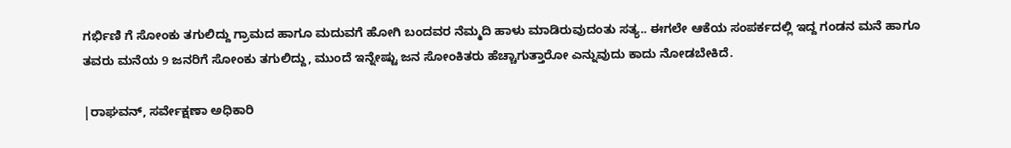ಗರ್ಭಿಣಿ ಗೆ ಸೋಂಕು ತಗುಲಿದ್ದು ಗ್ರಾಮದ ಹಾಗೂ ಮದುವಗೆ ಹೋಗಿ ಬಂದವರ ನೆಮ್ಮದಿ ಹಾಳು ಮಾಡಿರುವುದಂತು ಸತ್ಯ.. ಈಗಲೇ ಆಕೆಯ ಸಂಪರ್ಕದಲ್ಲಿ ಇದ್ದ ಗಂಡನ ಮನೆ ಹಾಗೂ ತವರು ಮನೆಯ 9 ಜನರಿಗೆ ಸೋಂಕು ತಗುಲಿದ್ದು, ಮುಂದೆ‌ ಇನ್ನೇಷ್ಟು ಜನ ಸೋಂಕಿತರು ಹೆಚ್ಚಾಗುತ್ತಾರೋ ಎನ್ನುವುದು ಕಾದು ನೋಡಬೇಕಿದೆ.

|ರಾಘವನ್, ಸರ್ವೇಕ್ಷಣಾ ಅಧಿಕಾರಿ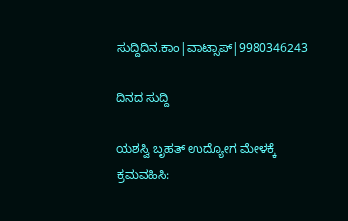ಸುದ್ದಿದಿನ.ಕಾಂ|ವಾಟ್ಸಾಪ್|9980346243

ದಿನದ ಸುದ್ದಿ

ಯಶಸ್ವಿ ಬೃಹತ್ ಉದ್ಯೋಗ ಮೇಳಕ್ಕೆ ಕ್ರಮವಹಿಸಿ: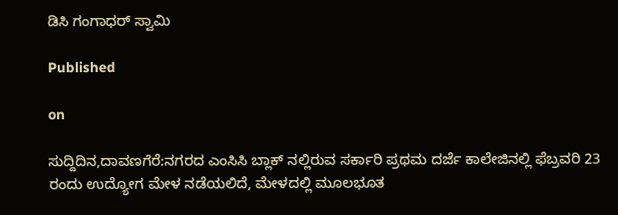ಡಿಸಿ ಗಂಗಾಧರ್ ಸ್ವಾಮಿ

Published

on

ಸುದ್ದಿದಿನ,ದಾವಣಗೆರೆ:ನಗರದ ಎಂಸಿಸಿ ಬ್ಲಾಕ್ ನಲ್ಲಿರುವ ಸರ್ಕಾರಿ ಪ್ರಥಮ ದರ್ಜೆ ಕಾಲೇಜಿನಲ್ಲಿ ಫೆಬ್ರವರಿ 23 ರಂದು ಉದ್ಯೋಗ ಮೇಳ ನಡೆಯಲಿದೆ, ಮೇಳದಲ್ಲಿ ಮೂಲಭೂತ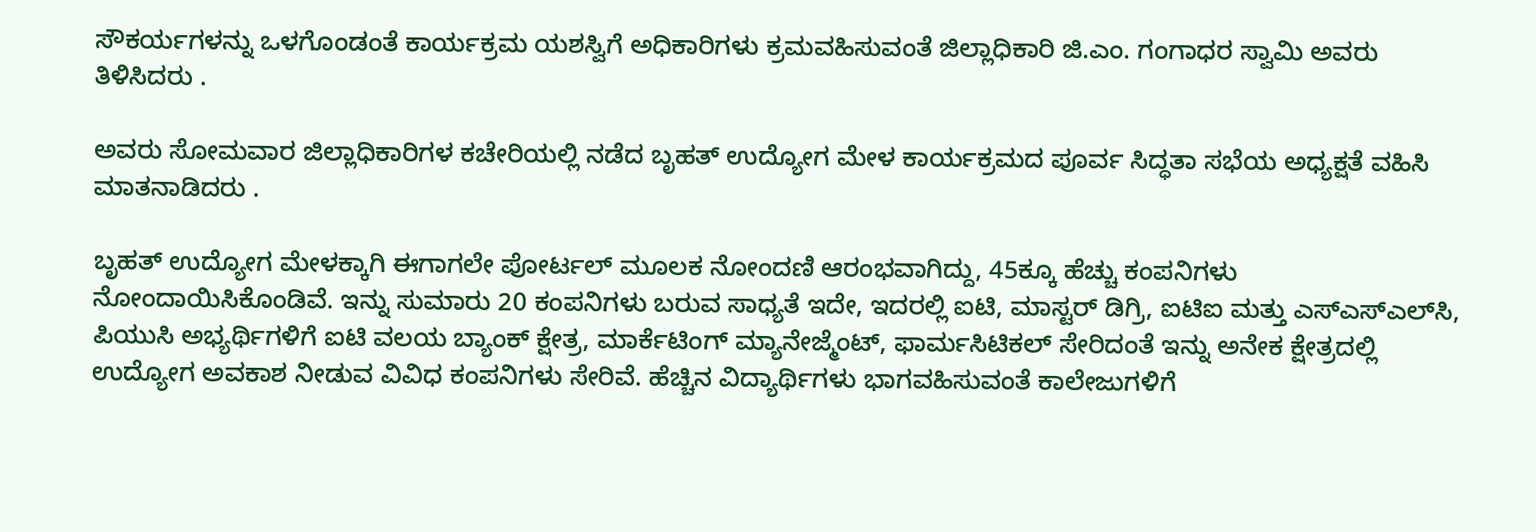ಸೌಕರ್ಯಗಳನ್ನು ಒಳಗೊಂಡಂತೆ ಕಾರ್ಯಕ್ರಮ ಯಶಸ್ವಿಗೆ ಅಧಿಕಾರಿಗಳು ಕ್ರಮವಹಿಸುವಂತೆ ಜಿಲ್ಲಾಧಿಕಾರಿ ಜಿ.ಎಂ. ಗಂಗಾಧರ ಸ್ವಾಮಿ ಅವರು ತಿಳಿಸಿದರು .

ಅವರು ಸೋಮವಾರ ಜಿಲ್ಲಾಧಿಕಾರಿಗಳ ಕಚೇರಿಯಲ್ಲಿ ನಡೆದ ಬೃಹತ್ ಉದ್ಯೋಗ ಮೇಳ ಕಾರ್ಯಕ್ರಮದ ಪೂರ್ವ ಸಿದ್ಧತಾ ಸಭೆಯ ಅಧ್ಯಕ್ಷತೆ ವಹಿಸಿ ಮಾತನಾಡಿದರು .

ಬೃಹತ್ ಉದ್ಯೋಗ ಮೇಳಕ್ಕಾಗಿ ಈಗಾಗಲೇ ಪೋರ್ಟಲ್ ಮೂಲಕ ನೋಂದಣಿ ಆರಂಭವಾಗಿದ್ದು, 45ಕ್ಕೂ ಹೆಚ್ಚು ಕಂಪನಿಗಳು ನೋಂದಾಯಿಸಿಕೊಂಡಿವೆ. ಇನ್ನು ಸುಮಾರು 20 ಕಂಪನಿಗಳು ಬರುವ ಸಾಧ್ಯತೆ ಇದೇ, ಇದರಲ್ಲಿ ಐಟಿ, ಮಾಸ್ಟರ್ ಡಿಗ್ರಿ, ಐಟಿಐ ಮತ್ತು ಎಸ್‌ಎಸ್‌ಎಲ್‌ಸಿ, ಪಿಯುಸಿ ಅಭ್ಯರ್ಥಿಗಳಿಗೆ ಐಟಿ ವಲಯ ಬ್ಯಾಂಕ್ ಕ್ಷೇತ್ರ, ಮಾರ್ಕೆಟಿಂಗ್ ಮ್ಯಾನೇಜ್ಮೆಂಟ್, ಫಾರ್ಮಸಿಟಿಕಲ್ ಸೇರಿದಂತೆ ಇನ್ನು ಅನೇಕ ಕ್ಷೇತ್ರದಲ್ಲಿ ಉದ್ಯೋಗ ಅವಕಾಶ ನೀಡುವ ವಿವಿಧ ಕಂಪನಿಗಳು ಸೇರಿವೆ. ಹೆಚ್ಚಿನ ವಿದ್ಯಾರ್ಥಿಗಳು ಭಾಗವಹಿಸುವಂತೆ ಕಾಲೇಜುಗಳಿಗೆ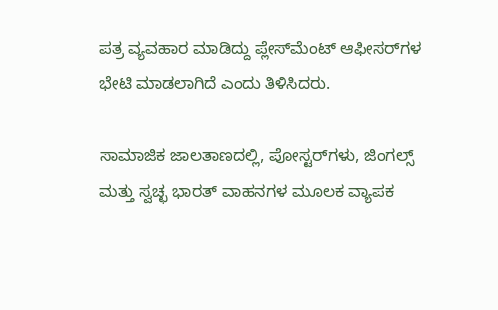ಪತ್ರ ವ್ಯವಹಾರ ಮಾಡಿದ್ದು ಪ್ಲೇಸ್‌ಮೆಂಟ್ ಆಫೀಸರ್‌ಗಳ ಭೇಟಿ ಮಾಡಲಾಗಿದೆ ಎಂದು ತಿಳಿಸಿದರು.

ಸಾಮಾಜಿಕ ಜಾಲತಾಣದಲ್ಲಿ, ಪೋಸ್ಟರ್‌ಗಳು, ಜಿಂಗಲ್ಸ್ ಮತ್ತು ಸ್ವಚ್ಛ ಭಾರತ್ ವಾಹನಗಳ ಮೂಲಕ ವ್ಯಾಪಕ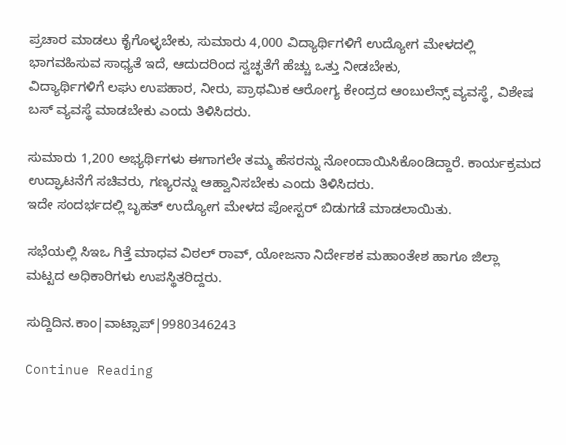ಪ್ರಚಾರ ಮಾಡಲು ಕೈಗೊಳ್ಳಬೇಕು, ಸುಮಾರು 4,000 ವಿದ್ಯಾರ್ಥಿಗಳಿಗೆ ಉದ್ಯೋಗ ಮೇಳದಲ್ಲಿ ಭಾಗವಹಿಸುವ ಸಾಧ್ಯತೆ ಇದೆ, ಆದುದರಿಂದ ಸ್ವಚ್ಛತೆಗೆ ಹೆಚ್ಚು ಒತ್ತು ನೀಡಬೇಕು,
ವಿದ್ಯಾರ್ಥಿಗಳಿಗೆ ಲಘು ಉಪಹಾರ, ನೀರು, ಪ್ರಾಥಮಿಕ ಆರೋಗ್ಯ ಕೇಂದ್ರದ ಆಂಬುಲೆನ್ಸ್ ವ್ಯವಸ್ಥೆ, ವಿಶೇಷ ಬಸ್ ವ್ಯವಸ್ಥೆ ಮಾಡಬೇಕು ಎಂದು ತಿಳಿಸಿದರು.

ಸುಮಾರು 1,200 ಅಭ್ಯರ್ಥಿಗಳು ಈಗಾಗಲೇ ತಮ್ಮ ಹೆಸರನ್ನು ನೋಂದಾಯಿಸಿಕೊಂಡಿದ್ದಾರೆ. ಕಾರ್ಯಕ್ರಮದ ಉದ್ಘಾಟನೆಗೆ ಸಚಿವರು, ಗಣ್ಯರನ್ನು ಆಹ್ವಾನಿಸಬೇಕು ಎಂದು ತಿಳಿಸಿದರು.
ಇದೇ ಸಂದರ್ಭದಲ್ಲಿ ಬೃಹತ್ ಉದ್ಯೋಗ ಮೇಳದ ಪೋಸ್ಟರ್ ಬಿಡುಗಡೆ ಮಾಡಲಾಯಿತು.

ಸಭೆಯಲ್ಲಿ ಸಿಇಒ ಗಿತ್ತೆ ಮಾಧವ ವಿಠಲ್ ರಾವ್, ಯೋಜನಾ ನಿರ್ದೇಶಕ ಮಹಾಂತೇಶ ಹಾಗೂ ಜಿಲ್ಲಾ ಮಟ್ಟದ ಅಧಿಕಾರಿಗಳು ಉಪಸ್ಥಿತರಿದ್ದರು.

ಸುದ್ದಿದಿನ.ಕಾಂ|ವಾಟ್ಸಾಪ್|9980346243

Continue Reading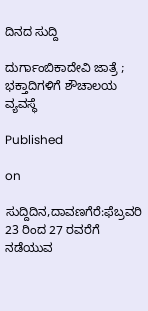ದಿನದ ಸುದ್ದಿ

ದುರ್ಗಾಂಬಿಕಾದೇವಿ ಜಾತ್ರೆ ; ಭಕ್ತಾದಿಗಳಿಗೆ ಶೌಚಾಲಯ ವ್ಯವಸ್ಥೆ

Published

on

ಸುದ್ದಿದಿನ,ದಾವಣಗೆರೆ:ಫೆಬ್ರವರಿ 23 ರಿಂದ 27 ರವರೆಗೆ ನಡೆಯುವ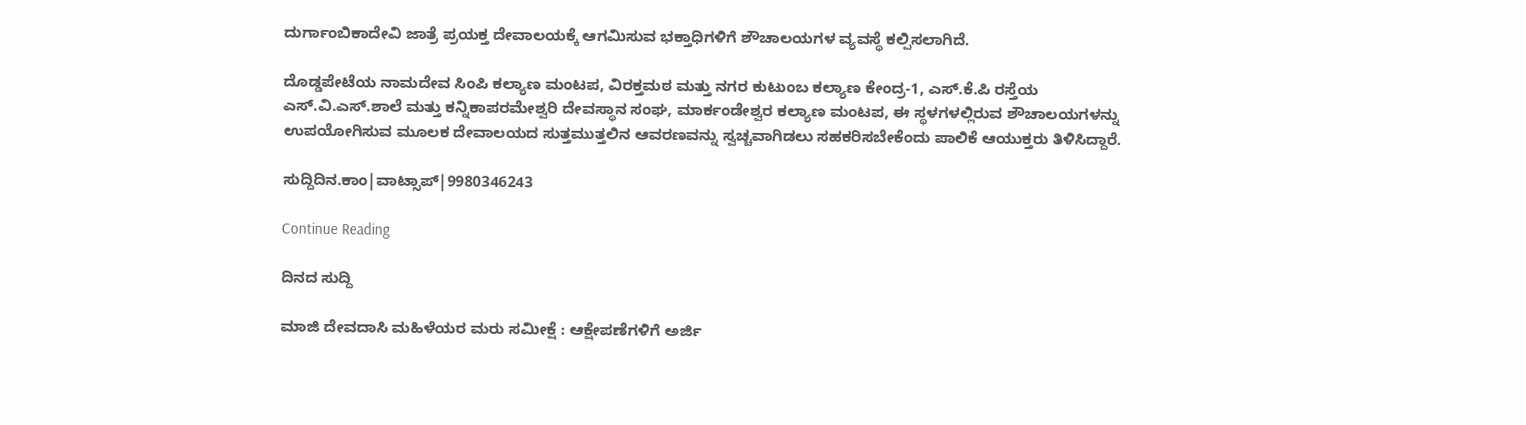ದುರ್ಗಾಂಬಿಕಾದೇವಿ ಜಾತ್ರೆ ಪ್ರಯಕ್ತ ದೇವಾಲಯಕ್ಕೆ ಆಗಮಿಸುವ ಭಕ್ತಾಧಿಗಳಿಗೆ ಶೌಚಾಲಯಗಳ ವ್ಯವಸ್ಥೆ ಕಲ್ಪಿಸಲಾಗಿದೆ.

ದೊಡ್ಡಪೇಟೆಯ ನಾಮದೇವ ಸಿಂಪಿ ಕಲ್ಯಾಣ ಮಂಟಪ, ವಿರಕ್ತಮಠ ಮತ್ತು ನಗರ ಕುಟುಂಬ ಕಲ್ಯಾಣ ಕೇಂದ್ರ-1, ಎಸ್.ಕೆ.ಪಿ ರಸ್ತೆಯ ಎಸ್.ವಿ.ಎಸ್.ಶಾಲೆ ಮತ್ತು ಕನ್ನಿಕಾಪರಮೇಶ್ವರಿ ದೇವಸ್ಥಾನ ಸಂಘ, ಮಾರ್ಕಂಡೇಶ್ವರ ಕಲ್ಯಾಣ ಮಂಟಪ, ಈ ಸ್ಥಳಗಳಲ್ಲಿರುವ ಶೌಚಾಲಯಗಳನ್ನು ಉಪಯೋಗಿಸುವ ಮೂಲಕ ದೇವಾಲಯದ ಸುತ್ತಮುತ್ತಲಿನ ಆವರಣವನ್ನು ಸ್ವಚ್ಚವಾಗಿಡಲು ಸಹಕರಿಸಬೇಕೆಂದು ಪಾಲಿಕೆ ಆಯುಕ್ತರು ತಿಳಿಸಿದ್ದಾರೆ.

ಸುದ್ದಿದಿನ.ಕಾಂ|ವಾಟ್ಸಾಪ್|9980346243

Continue Reading

ದಿನದ ಸುದ್ದಿ

ಮಾಜಿ ದೇವದಾಸಿ ಮಹಿಳೆಯರ ಮರು ಸಮೀಕ್ಷೆ : ಆಕ್ಷೇಪಣೆಗಳಿಗೆ ಅರ್ಜಿ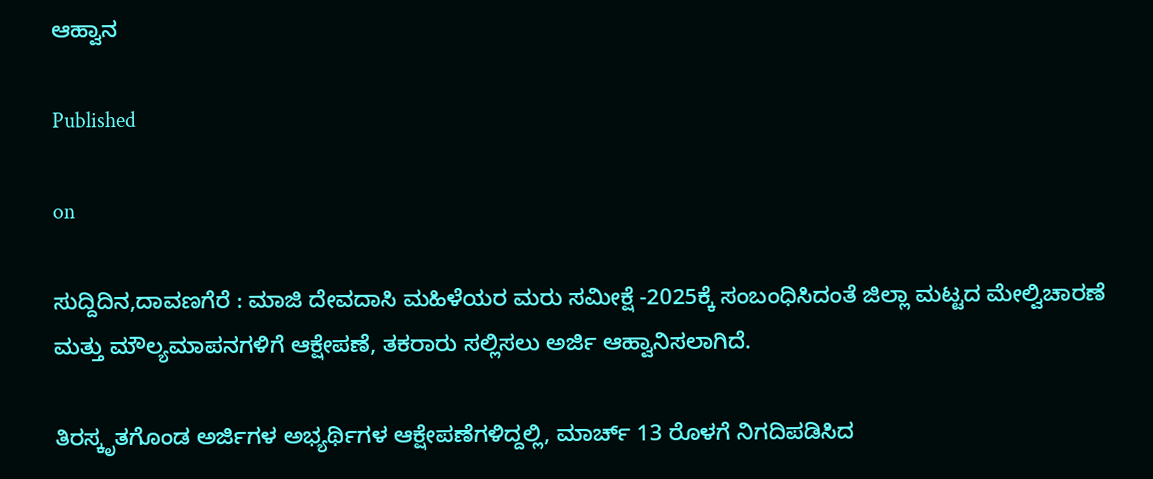ಆಹ್ವಾನ

Published

on

ಸುದ್ದಿದಿನ,ದಾವಣಗೆರೆ : ಮಾಜಿ ದೇವದಾಸಿ ಮಹಿಳೆಯರ ಮರು ಸಮೀಕ್ಷೆ -2025ಕ್ಕೆ ಸಂಬಂಧಿಸಿದಂತೆ ಜಿಲ್ಲಾ ಮಟ್ಟದ ಮೇಲ್ವಿಚಾರಣೆ ಮತ್ತು ಮೌಲ್ಯಮಾಪನಗಳಿಗೆ ಆಕ್ಷೇಪಣೆ, ತಕರಾರು ಸಲ್ಲಿಸಲು ಅರ್ಜಿ ಆಹ್ವಾನಿಸಲಾಗಿದೆ.

ತಿರಸ್ಕೃತಗೊಂಡ ಅರ್ಜಿಗಳ ಅಭ್ಯರ್ಥಿಗಳ ಆಕ್ಷೇಪಣೆಗಳಿದ್ದಲ್ಲಿ, ಮಾರ್ಚ್ 13 ರೊಳಗೆ ನಿಗದಿಪಡಿಸಿದ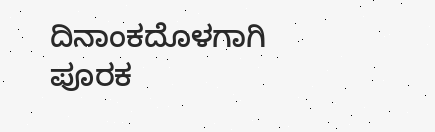ದಿನಾಂಕದೊಳಗಾಗಿ ಪೂರಕ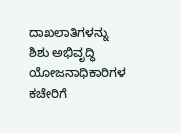ದಾಖಲಾತಿಗಳನ್ನು ಶಿಶು ಅಭಿವೃದ್ಧಿ ಯೋಜನಾಧಿಕಾರಿಗಳ ಕಚೇರಿಗೆ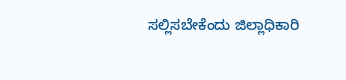ಸಲ್ಲಿಸಬೇಕೆಂದು ಜಿಲ್ಲಾಧಿಕಾರಿ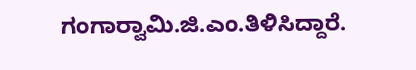ಗಂಗಾರ‍್ವಾಮಿ.ಜಿ.ಎಂ.ತಿಳಿಸಿದ್ದಾರೆ.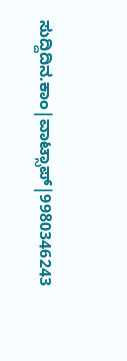ಸುದ್ದಿದಿನ.ಕಾಂ|ವಾಟ್ಸಾಪ್|9980346243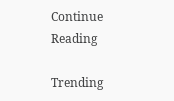Continue Reading

Trending